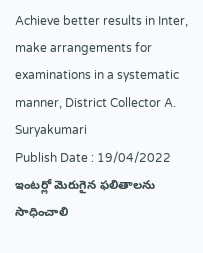Achieve better results in Inter, make arrangements for examinations in a systematic manner, District Collector A. Suryakumari
Publish Date : 19/04/2022
ఇంటర్లో మెరుగైన ఫలితాలను సాధించాలి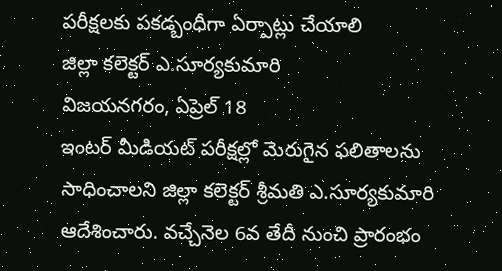పరీక్షలకు పకడ్బంధీగా ఏర్పాట్లు చేయాలి
జిల్లా కలెక్టర్ ఎ.సూర్యకుమారి
విజయనగరం, ఏప్రెల్ 18
ఇంటర్ మీడియట్ పరీక్షల్లో మెరుగైన ఫలితాలను సాధించాలని జిల్లా కలెక్టర్ శ్రీమతి ఎ.సూర్యకుమారి ఆదేశించారు. వచ్చేనెల 6వ తేదీ నుంచి ప్రారంభం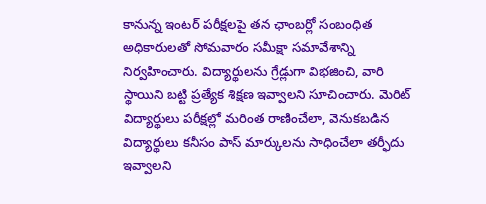కానున్న ఇంటర్ పరీక్షలపై తన ఛాంబర్లో సంబంధిత అధికారులతో సోమవారం సమీక్షా సమావేశాన్ని నిర్వహించారు. విద్యార్థులను గ్రేడ్లుగా విభజించి, వారి స్థాయిని బట్టి ప్రత్యేక శిక్షణ ఇవ్వాలని సూచించారు. మెరిట్ విద్యార్థులు పరీక్షల్లో మరింత రాణించేలా, వెనుకబడిన విద్యార్థులు కనీసం పాస్ మార్కులను సాధించేలా తర్ఫీదు ఇవ్వాలని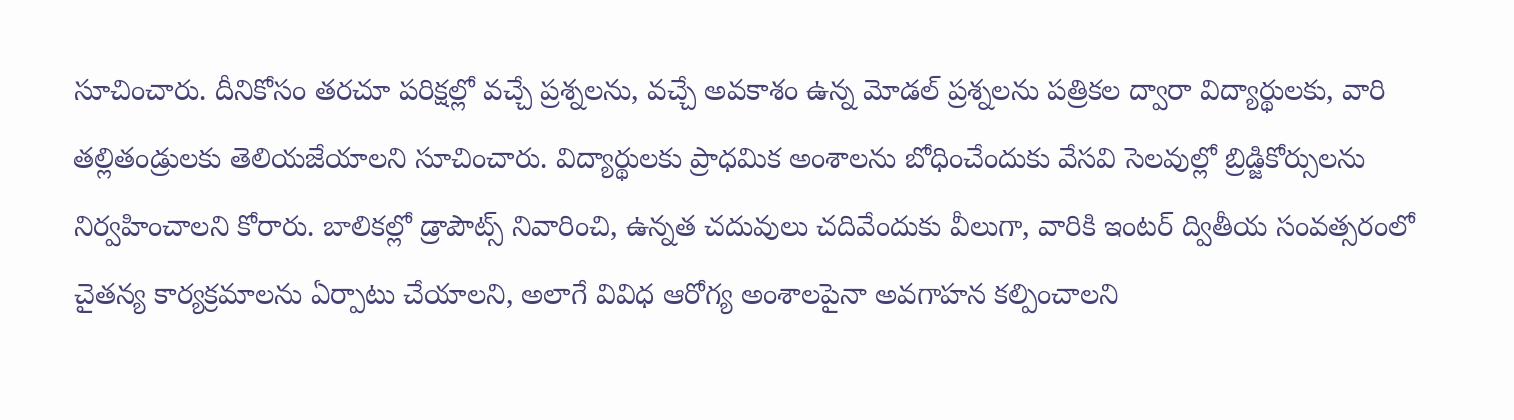సూచించారు. దీనికోసం తరచూ పరిక్షల్లో వచ్చే ప్రశ్నలను, వచ్చే అవకాశం ఉన్న మోడల్ ప్రశ్నలను పత్రికల ద్వారా విద్యార్థులకు, వారి తల్లితండ్రులకు తెలియజేయాలని సూచించారు. విద్యార్థులకు ప్రాధమిక అంశాలను బోధించేందుకు వేసవి సెలవుల్లో బ్రిడ్జికోర్సులను నిర్వహించాలని కోరారు. బాలికల్లో డ్రాపౌట్స్ నివారించి, ఉన్నత చదువులు చదివేందుకు వీలుగా, వారికి ఇంటర్ ద్వితీయ సంవత్సరంలో చైతన్య కార్యక్రమాలను ఏర్పాటు చేయాలని, అలాగే వివిధ ఆరోగ్య అంశాలపైనా అవగాహన కల్పించాలని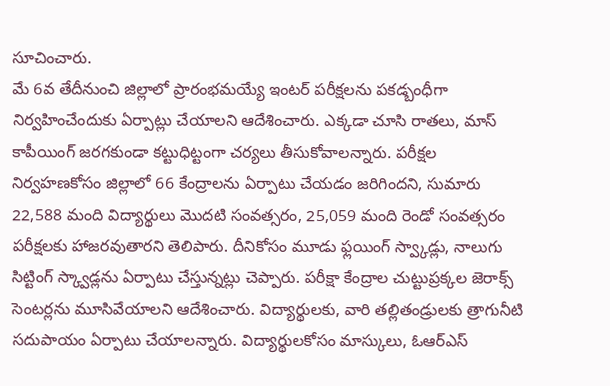సూచించారు.
మే 6వ తేదీనుంచి జిల్లాలో ప్రారంభమయ్యే ఇంటర్ పరీక్షలను పకడ్బంధీగా నిర్వహించేందుకు ఏర్పాట్లు చేయాలని ఆదేశించారు. ఎక్కడా చూసి రాతలు, మాస్ కాపీయింగ్ జరగకుండా కట్టుధిట్టంగా చర్యలు తీసుకోవాలన్నారు. పరీక్షల నిర్వహణకోసం జిల్లాలో 66 కేంద్రాలను ఏర్పాటు చేయడం జరిగిందని, సుమారు 22,588 మంది విద్యార్థులు మొదటి సంవత్సరం, 25,059 మంది రెండో సంవత్సరం పరీక్షలకు హాజరవుతారని తెలిపారు. దీనికోసం మూడు ఫ్లయింగ్ స్వ్కాడ్లు, నాలుగు సిట్టింగ్ స్క్వాడ్లను ఏర్పాటు చేస్తున్నట్లు చెప్పారు. పరీక్షా కేంద్రాల చుట్టుప్రక్కల జెరాక్స్ సెంటర్లను మూసివేయాలని ఆదేశించారు. విద్యార్థులకు, వారి తల్లితండ్రులకు త్రాగునీటి సదుపాయం ఏర్పాటు చేయాలన్నారు. విద్యార్థులకోసం మాస్కులు, ఓఆర్ఎస్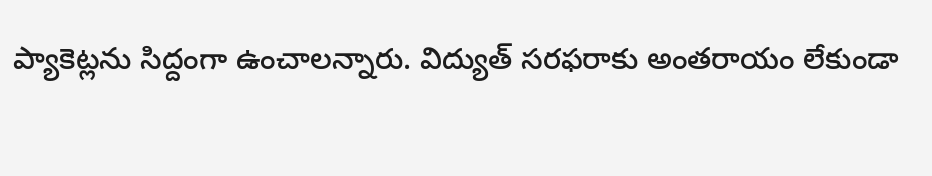ప్యాకెట్లను సిద్దంగా ఉంచాలన్నారు. విద్యుత్ సరఫరాకు అంతరాయం లేకుండా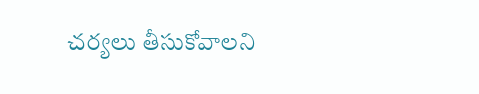చర్యలు తీసుకోవాలని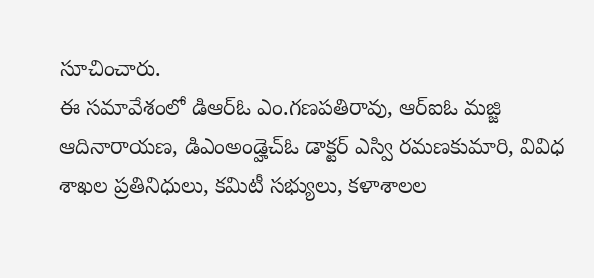సూచించారు.
ఈ సమావేశంలో డిఆర్ఓ ఎం.గణపతిరావు, ఆర్ఐఓ మజ్జి ఆదినారాయణ, డిఎంఅండ్హెచ్ఓ డాక్టర్ ఎస్వి రమణకుమారి, వివిధ శాఖల ప్రతినిధులు, కమిటీ సభ్యులు, కళాశాలల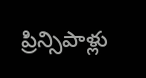ప్రిన్సిపాళ్లు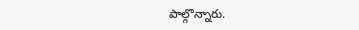పాల్గొన్నారు.